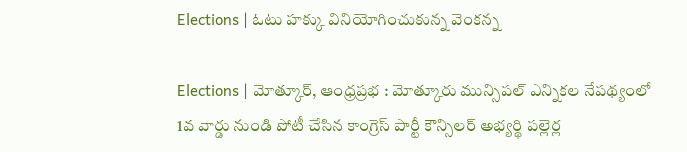Elections | ఓటు హక్కు వినియోగించుకున్న వెంకన్న

Elections | మోత్కూర్, ఆంధ్రప్రభ : మోత్కూరు మున్సిపల్ ఎన్నికల నేపథ్యంలో 1వ వార్డు నుండి పోటీ చేసిన కాంగ్రెస్ పార్టీ కౌన్సిలర్ అభ్యర్థి పల్లెర్ల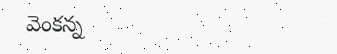వెంకన్న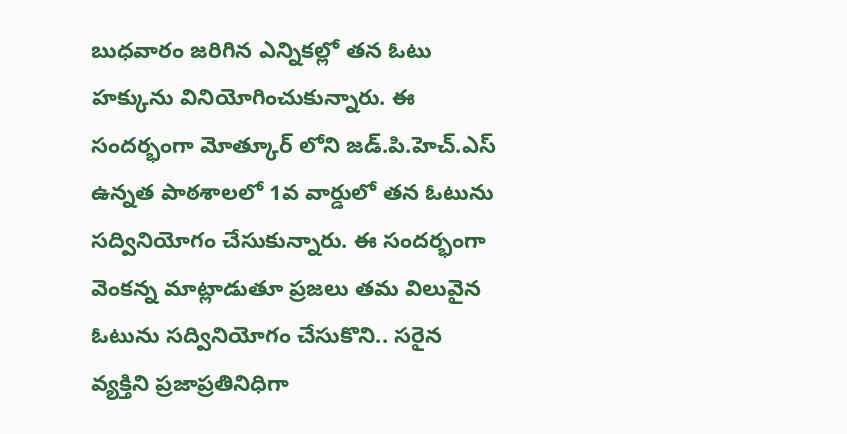బుధవారం జరిగిన ఎన్నికల్లో తన ఓటు హక్కును వినియోగించుకున్నారు. ఈ సందర్భంగా మోత్కూర్ లోని జడ్.పి.హెచ్.ఎస్ ఉన్నత పాఠశాలలో 1వ వార్డులో తన ఓటును సద్వినియోగం చేసుకున్నారు. ఈ సందర్భంగా వెంకన్న మాట్లాడుతూ ప్రజలు తమ విలువైన ఓటును సద్వినియోగం చేసుకొని.. సరైన వ్యక్తిని ప్రజాప్రతినిధిగా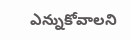ఎన్నుకోవాలని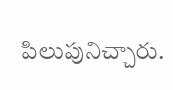పిలుపునిచ్చారు.